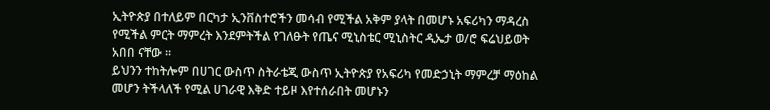ኢትዮጵያ በተለይም በርካታ ኢንቨስተሮችን መሳብ የሚችል አቅም ያላት በመሆኑ አፍሪካን ማዳረስ የሚችል ምርት ማምረት እንደምትችል የገለፁት የጤና ሚኒስቴር ሚኒስትር ዲኤታ ወ/ሮ ፍሬህይወት አበበ ናቸው ፡፡
ይህንን ተከትሎም በሀገር ውስጥ ስትራቴጂ ውስጥ ኢትዮጵያ የአፍሪካ የመድኃኒት ማምረቻ ማዕከል መሆን ትችላለች የሚል ሀገራዊ እቅድ ተይዞ እየተሰራበት መሆኑን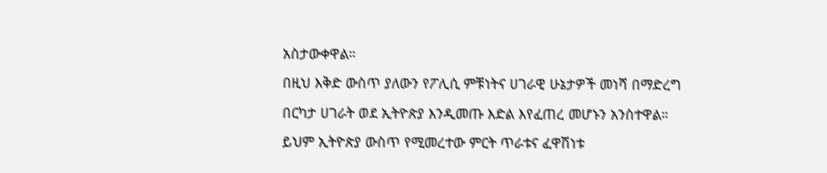አስታውቀዋል።
በዚህ እቅድ ውስጥ ያለውን የፖሊሲ ምቹነትና ሀገራዊ ሁኔታዎች መነሻ በማድረግ በርካታ ሀገራት ወደ ኢትዮጵያ እንዲመጡ እድል እየፈጠረ መሆኑን አንስተዋል።
ይህም ኢትዮጵያ ውስጥ የሚመረተው ምርት ጥራቱና ፈዋሽነቱ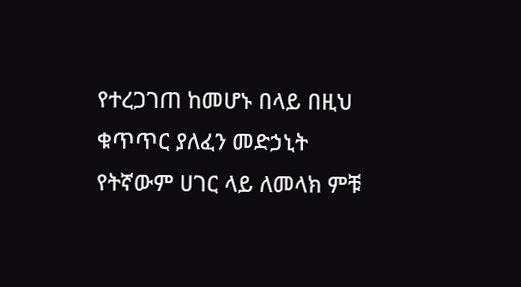የተረጋገጠ ከመሆኑ በላይ በዚህ ቁጥጥር ያለፈን መድኃኒት የትኛውም ሀገር ላይ ለመላክ ምቹ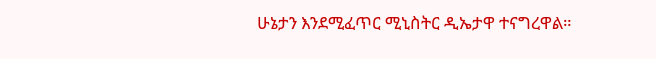ሁኔታን እንደሚፈጥር ሚኒስትር ዲኤታዋ ተናግረዋል።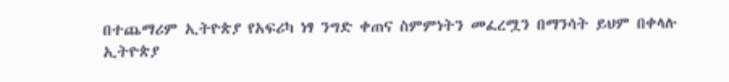በተጨማሪም ኢትዮጵያ የአፍሪካ ነፃ ንግድ ቀጠና ስምምነትን መፈረሟን በማንሳት ይህም በቀላሉ ኢትዮጵያ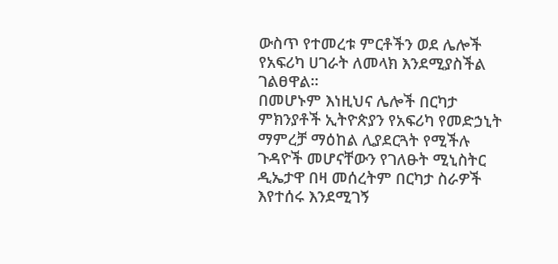ውስጥ የተመረቱ ምርቶችን ወደ ሌሎች የአፍሪካ ሀገራት ለመላክ እንደሚያስችል ገልፀዋል።
በመሆኑም እነዚህና ሌሎች በርካታ ምክንያቶች ኢትዮጵያን የአፍሪካ የመድኃኒት ማምረቻ ማዕከል ሊያደርጓት የሚችሉ ጉዳዮች መሆናቸውን የገለፁት ሚኒስትር ዲኤታዋ በዛ መሰረትም በርካታ ስራዎች እየተሰሩ እንደሚገኝ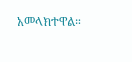አመላክተዋል።